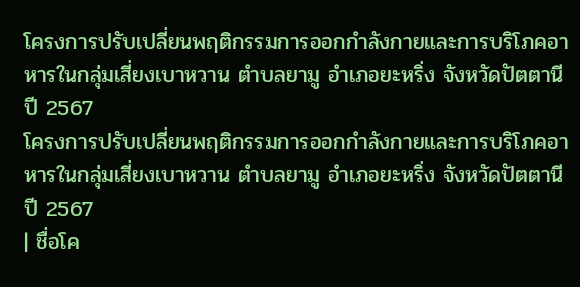โครงการปรับเปลี่ยนพฤติกรรมการออกกำลังกายและการบริโภคอาหารในกลุ่มเสี่ยงเบาหวาน ตำบลยามู อำเภอยะหริ่ง จังหวัดปัตตานี ปี 2567
โครงการปรับเปลี่ยนพฤติกรรมการออกกำลังกายและการบริโภคอาหารในกลุ่มเสี่ยงเบาหวาน ตำบลยามู อำเภอยะหริ่ง จังหวัดปัตตานี ปี 2567
| ชื่อโค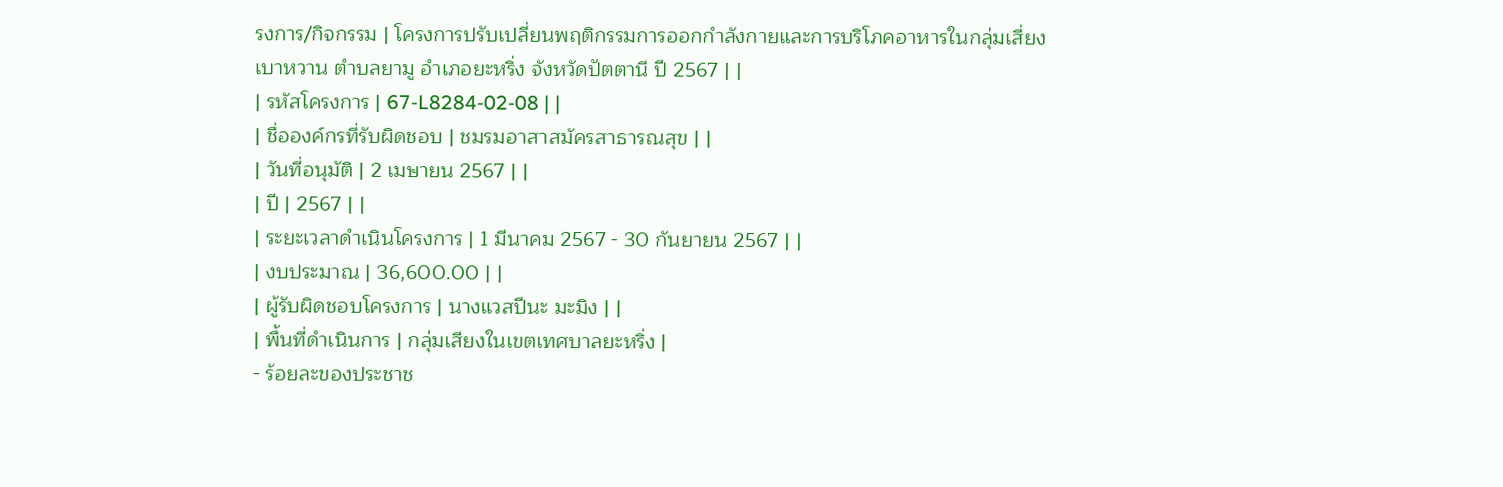รงการ/กิจกรรม | โครงการปรับเปลี่ยนพฤติกรรมการออกกำลังกายและการบริโภคอาหารในกลุ่มเสี่ยงเบาหวาน ตำบลยามู อำเภอยะหริ่ง จังหวัดปัตตานี ปี 2567 | |
| รหัสโครงการ | 67-L8284-02-08 | |
| ชื่อองค์กรที่รับผิดชอบ | ชมรมอาสาสมัครสาธารณสุข | |
| วันที่อนุมัติ | 2 เมษายน 2567 | |
| ปี | 2567 | |
| ระยะเวลาดำเนินโครงการ | 1 มีนาคม 2567 - 30 กันยายน 2567 | |
| งบประมาณ | 36,600.00 | |
| ผู้รับผิดชอบโครงการ | นางแวสปีนะ มะมิง | |
| พื้นที่ดำเนินการ | กลุ่มเสียงในเขตเทศบาลยะหริ่ง |
- ร้อยละของประชาช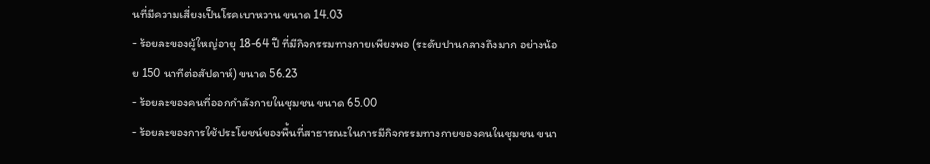นที่มีความเสี่ยงเป็นโรคเบาหวาน ขนาด 14.03
- ร้อยละของผู้ใหญ่อายุ 18-64 ปี ที่มีกิจกรรมทางกายเพียงพอ (ระดับปานกลางถึงมาก อย่างน้อย 150 นาทีต่อสัปดาห์) ขนาด 56.23
- ร้อยละของคนที่ออกกำลังกายในชุมชน ขนาด 65.00
- ร้อยละของการใช้ประโยชน์ของพื้นที่สาธารณะในการมีกิจกรรมทางกายของคนในชุมชน ขนา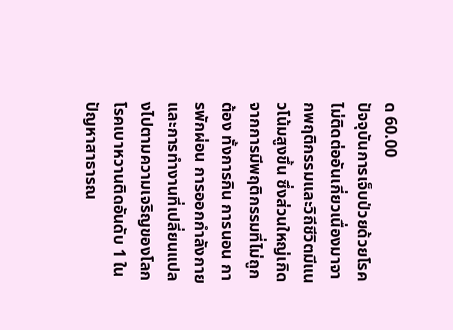ด 60.00
ปัจจุบันการเจ็บป่วยด้วยโรคไม่ติดต่ออันเกี่ยวเนื่องมาจากพฤติกรรมและวิถีชีวิตมีแนวโน้มสูงขึ้น ซึ่งส่วนใหญ่เกิดจากการมีพฤติกรรมที่ไม่ถูกต้อง ทั้งการกิน การนอน การพักผ่อน การออกกำลังกาย และการทำงานที่เปลี่ยนแปลงไปตามความเจริญของโลกโรคเบาหวานติดอันดับ 1 ในปัญหาสาธารณ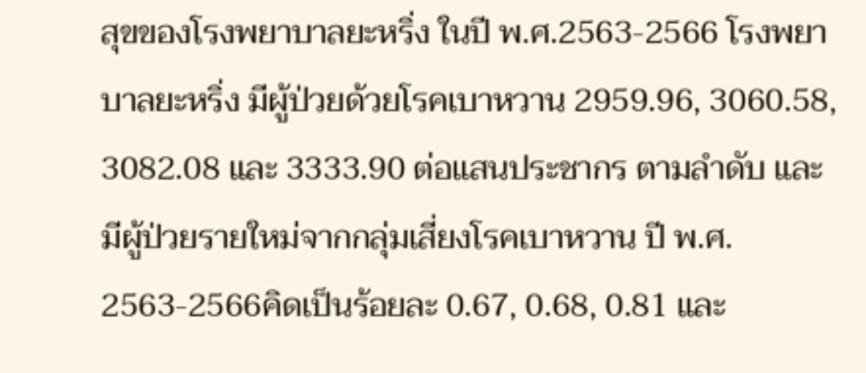สุขของโรงพยาบาลยะหริ่ง ในปี พ.ศ.2563-2566 โรงพยาบาลยะหริ่ง มีผู้ป่วยด้วยโรคเบาหวาน 2959.96, 3060.58, 3082.08 และ 3333.90 ต่อแสนประชากร ตามลำดับ และมีผู้ป่วยรายใหม่จากกลุ่มเสี่ยงโรคเบาหวาน ปี พ.ศ. 2563-2566คิดเป็นร้อยละ 0.67, 0.68, 0.81 และ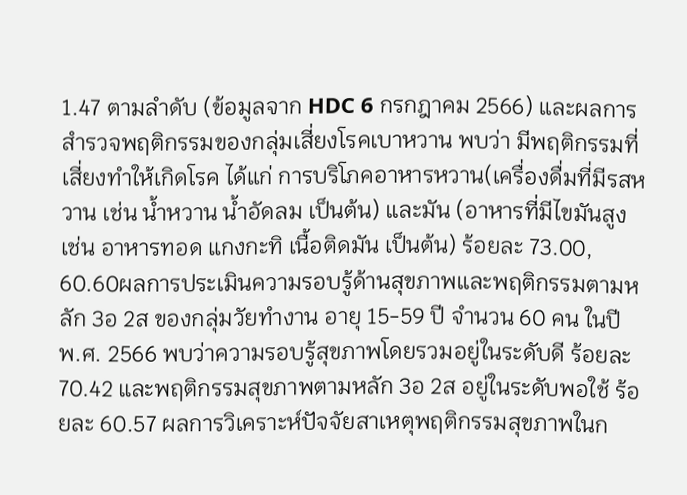1.47 ตามลำดับ (ข้อมูลจาก HDC 6 กรกฎาคม 2566) และผลการสำรวจพฤติกรรมของกลุ่มเสี่ยงโรคเบาหวาน พบว่า มีพฤติกรรมที่เสี่ยงทำให้เกิดโรค ได้แก่ การบริโภคอาหารหวาน(เครื่องดื่มที่มีรสหวาน เช่น น้ำหวาน น้ำอัดลม เป็นต้น) และมัน (อาหารที่มีไขมันสูง เช่น อาหารทอด แกงกะทิ เนื้อติดมัน เป็นต้น) ร้อยละ 73.00, 60.60ผลการประเมินความรอบรู้ด้านสุขภาพและพฤติกรรมตามหลัก 3อ 2ส ของกลุ่มวัยทำงาน อายุ 15-59 ปี จำนวน 60 คน ในปี พ.ศ. 2566 พบว่าความรอบรู้สุขภาพโดยรวมอยู่ในระดับดี ร้อยละ 70.42 และพฤติกรรมสุขภาพตามหลัก 3อ 2ส อยู่ในระดับพอใช้ ร้อยละ 60.57 ผลการวิเคราะห์ปัจจัยสาเหตุพฤติกรรมสุขภาพในก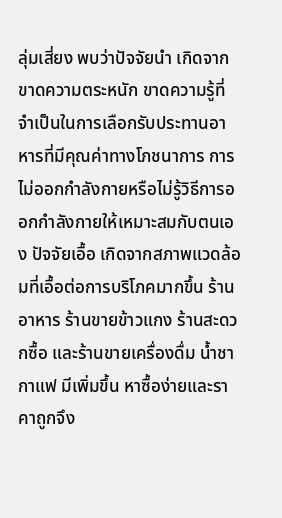ลุ่มเสี่ยง พบว่าปัจจัยนำ เกิดจากขาดความตระหนัก ขาดความรู้ที่จำเป็นในการเลือกรับประทานอาหารที่มีคุณค่าทางโภชนาการ การไม่ออกกำลังกายหรือไม่รู้วิธีการออกกำลังกายให้เหมาะสมกับตนเอง ปัจจัยเอื้อ เกิดจากสภาพแวดล้อมที่เอื้อต่อการบริโภคมากขึ้น ร้านอาหาร ร้านขายข้าวแกง ร้านสะดวกซื้อ และร้านขายเครื่องดื่ม น้ำชา กาแฟ มีเพิ่มขึ้น หาซื้อง่ายและราคาถูกจึง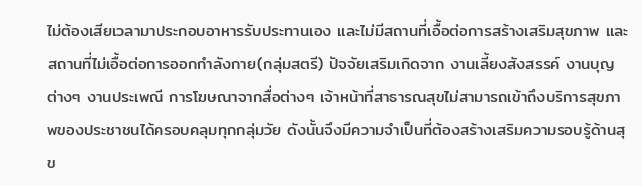ไม่ต้องเสียเวลามาประกอบอาหารรับประทานเอง และไม่มีสถานที่เอื้อต่อการสร้างเสริมสุขภาพ และสถานที่ไม่เอื้อต่อการออกกำลังกาย(กลุ่มสตรี) ปัจจัยเสริมเกิดจาก งานเลี้ยงสังสรรค์ งานบุญต่างๆ งานประเพณี การโฆษณาจากสื่อต่างๆ เจ้าหน้าที่สาธารณสุขไม่สามารถเข้าถึงบริการสุขภาพของประชาชนได้ครอบคลุมทุกกลุ่มวัย ดังนั้นจึงมีความจำเป็นที่ต้องสร้างเสริมความรอบรู้ด้านสุข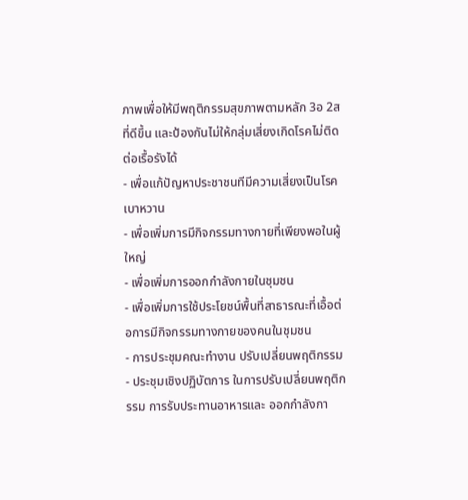ภาพเพื่อให้มีพฤติกรรมสุขภาพตามหลัก 3อ 2ส ที่ดีขึ้น และป้องกันไม่ให้กลุ่มเสี่ยงเกิดโรคไม่ติดต่อเรื้อรังได้
- เพื่อแก้ปัญหาประชาชนทีมีความเสี่ยงเป็นโรคเบาหวาน
- เพื่อเพิ่มการมีกิจกรรมทางกายที่เพียงพอในผู้ใหญ่
- เพื่อเพิ่มการออกกำลังกายในชุมชน
- เพื่อเพิ่มการใช้ประโยชน์พื้นที่สาธารณะที่เอื้อต่อการมีกิจกรรมทางกายของคนในชุมชน
- การประชุมคณะทำงาน ปรับเปลี่ยนพฤติกรรม
- ประชุมเชิงปฏิบัตการ ในการปรับเปลี่ยนพฤติกรรม การรับประทานอาหารและ ออกกำลังกา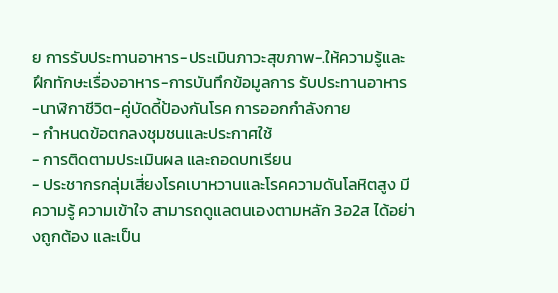ย การรับประทานอาหาร-ประเมินภาวะสุขภาพ-.ให้ความรู้และฝึกทักษะเรื่องอาหาร-การบันทึกข้อมูลการ รับประทานอาหาร-นาฬิกาชีวิต-คู่บัดดี้ป้องกันโรค การออกกำลังกาย
- กำหนดข้อตกลงชุมชนและประกาศใช้
- การติดตามประเมินผล และถอดบทเรียน
- ประชากรกลุ่มเสี่ยงโรคเบาหวานและโรคความดันโลหิตสูง มีความรู้ ความเข้าใจ สามารถดูแลตนเองตามหลัก 3อ2ส ได้อย่างถูกต้อง และเป็น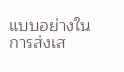แบบอย่างในการส่งเส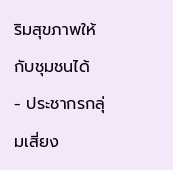ริมสุขภาพให้กับชุมชนได้
- ประชากรกลุ่มเสี่ยง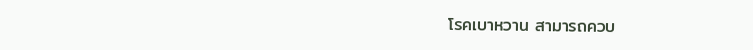โรคเบาหวาน สามารถควบ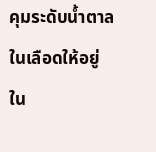คุมระดับน้ำตาลในเลือดให้อยู่ใน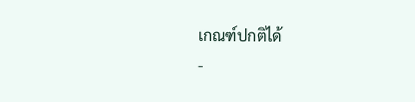เกณฑ์ปกติได้
-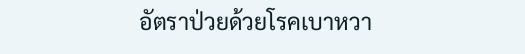อัตราป่วยด้วยโรคเบาหวา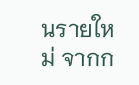นรายใหม่ จากก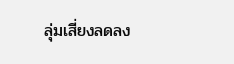ลุ่มเสี่ยงลดลง